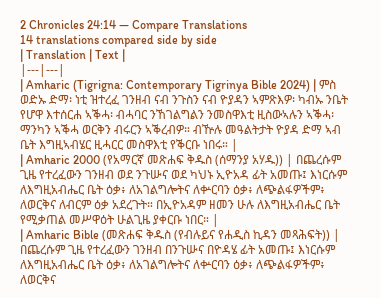2 Chronicles 24:14 — Compare Translations
14 translations compared side by side
| Translation | Text |
|---|---|
| Amharic (Tigrigna: Contemporary Tigrinya Bible 2024) | ምስ ወድኡ ድማ፡ ነቲ ዝተረፈ ገንዘብ ናብ ንጉስን ናብ ዮያዳን ኣምጽእዎ፡ ካብኡ ንቤት የሆዋ እተሰርሐ ኣቕሓ፡ ብሓባር ንኸገልግልን ንመስዋእቲ ዚስውኣሉን ኣቕሓ፡ ማንካን ኣቕሓ ወርቅን ብሩርን ኣቕረብዎ። ብዅሉ መዓልትታት ዮያዳ ድማ ኣብ ቤት እግዚኣብሄር ዚሓርር መስዋእቲ የቕርቡ ነበሩ። |
| Amharic 2000 (የአማርኛ መጽሐፍ ቅዱስ (ሰማንያ አሃዱ)) | በጨረሱም ጊዜ የተረፈውን ገንዘብ ወደ ንጉሡና ወደ ካህኑ ኢዮአዳ ፊት አመጡ፤ እነርሱም ለእግዚአብሔር ቤት ዕቃ፥ ለአገልግሎትና ለቍርባን ዕቃ፥ ለጭልፋዎችም፥ ለወርቅና ለብርም ዕቃ አደረጉት። በኢዮአዳም ዘመን ሁሉ ለእግዚአብሔር ቤት የሚቃጠል መሥዋዕት ሁልጊዜ ያቀርቡ ነበር። |
| Amharic Bible (መጽሐፍ ቅዱስ (የብሉይና የሐዲስ ኪዳን መጻሕፍት)) | በጨረሱም ጊዜ የተረፈውን ገንዘብ በንጉሡና በዮዳሄ ፊት አመጡ፤ እነርሱም ለእግዚአብሔር ቤት ዕቃ፥ ለአገልግሎትና ለቍርባን ዕቃ፥ ለጭልፋዎችም፥ ለወርቅና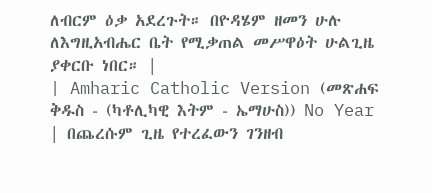ለብርም ዕቃ አደረጉት። በዮዳሄም ዘመን ሁሉ ለእግዚአብሔር ቤት የሚቃጠል መሥዋዕት ሁልጊዜ ያቀርቡ ነበር። |
| Amharic Catholic Version (መጽሐፍ ቅዱስ - (ካቶሊካዊ እትም - ኤማሁስ)) No Year | በጨረሱም ጊዜ የተረፈውን ገንዘብ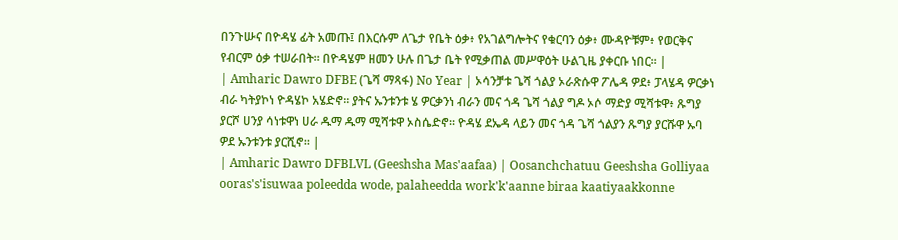በንጉሡና በዮዳሄ ፊት አመጡ፤ በእርሱም ለጌታ የቤት ዕቃ፥ የአገልግሎትና የቁርባን ዕቃ፥ ሙዳዮቹም፥ የወርቅና የብርም ዕቃ ተሠራበት። በዮዳሄም ዘመን ሁሉ በጌታ ቤት የሚቃጠል መሥዋዕት ሁልጊዜ ያቀርቡ ነበር። |
| Amharic Dawro DFBE (ጌሻ ማጻፋ) No Year | ኦሳንቻቱ ጌሻ ጎልያ ኦራጽሱዋ ፖሌዳ ዎደ፥ ፓላሄዳ ዎርቃነ ብራ ካትያኮነ ዮዳሄኮ አሄድኖ። ያትና ኡንቱንቱ ሄ ዎርቃንነ ብራን መና ጎዳ ጌሻ ጎልያ ግዶ ኦሶ ማድያ ሚሻቱዋ፥ ጹግያ ያርሾ ሀንያ ሳነቱዋነ ሀራ ዱማ ዱማ ሚሻቱዋ ኦስሴድኖ። ዮዳሄ ደኤዳ ላይን መና ጎዳ ጌሻ ጎልያን ጹግያ ያርሹዋ ኡባ ዎደ ኡንቱንቱ ያርሺኖ። |
| Amharic Dawro DFBLVL (Geeshsha Mas'aafaa) | Oosanchchatuu Geeshsha Golliyaa ooras's'isuwaa poleedda wode, palaheedda work'k'aanne biraa kaatiyaakkonne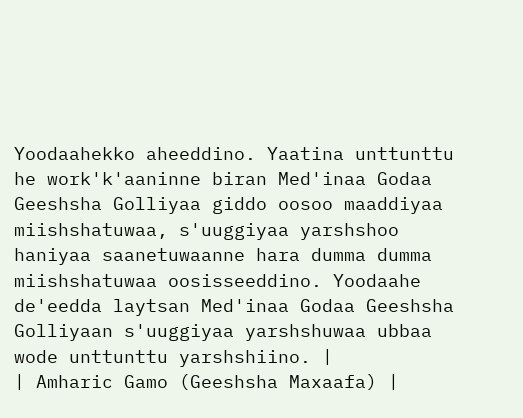Yoodaahekko aheeddino. Yaatina unttunttu he work'k'aaninne biran Med'inaa Godaa Geeshsha Golliyaa giddo oosoo maaddiyaa miishshatuwaa, s'uuggiyaa yarshshoo haniyaa saanetuwaanne hara dumma dumma miishshatuwaa oosisseeddino. Yoodaahe de'eedda laytsan Med'inaa Godaa Geeshsha Golliyaan s'uuggiyaa yarshshuwaa ubbaa wode unttunttu yarshshiino. |
| Amharic Gamo (Geeshsha Maxaafa) |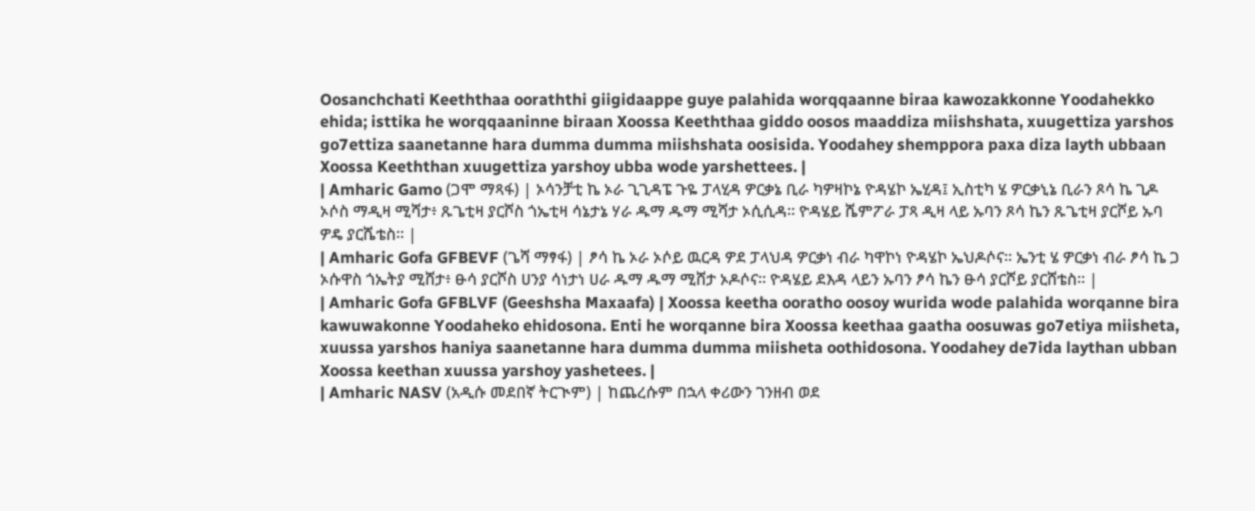Oosanchchati Keeththaa ooraththi giigidaappe guye palahida worqqaanne biraa kawozakkonne Yoodahekko ehida; isttika he worqqaaninne biraan Xoossa Keeththaa giddo oosos maaddiza miishshata, xuugettiza yarshos go7ettiza saanetanne hara dumma dumma miishshata oosisida. Yoodahey shemppora paxa diza layth ubbaan Xoossa Keeththan xuugettiza yarshoy ubba wode yarshettees. |
| Amharic Gamo (ጋሞ ማጻፋ) | ኦሳንቻቲ ኬ ኦራ ጊጊዳፔ ጉዬ ፓላሂዳ ዎርቃኔ ቢራ ካዎዛኮኔ ዮዳሄኮ ኤሂዳ፤ ኢስቲካ ሄ ዎርቃኒኔ ቢራን ጾሳ ኬ ጊዶ ኦሶስ ማዲዛ ሚሻታ፥ ጹጌቲዛ ያርሾስ ጎኤቲዛ ሳኔታኔ ሃራ ዱማ ዱማ ሚሻታ ኦሲሲዳ። ዮዳሄይ ሼምፖራ ፓጻ ዲዛ ላይ ኡባን ጾሳ ኬን ጹጌቲዛ ያርሾይ ኡባ ዎዴ ያርሼቴስ። |
| Amharic Gofa GFBEVF (ጌሻ ማፃፋ) | ፆሳ ኬ ኦራ ኦሶይ ዉርዳ ዎደ ፓላህዳ ዎርቃነ ብራ ካዋኮነ ዮዳሄኮ ኤህዶሶና። ኤንቲ ሄ ዎርቃነ ብራ ፆሳ ኬ ጋ ኦሱዋስ ጎኤትያ ሚሸታ፥ ፁሳ ያርሾስ ሀንያ ሳነታነ ሀራ ዱማ ዱማ ሚሸታ ኦዶሶና። ዮዳሄይ ደእዳ ላይን ኡባን ፆሳ ኬን ፁሳ ያርሾይ ያርሸቴስ። |
| Amharic Gofa GFBLVF (Geeshsha Maxaafa) | Xoossa keetha ooratho oosoy wurida wode palahida worqanne bira kawuwakonne Yoodaheko ehidosona. Enti he worqanne bira Xoossa keethaa gaatha oosuwas go7etiya miisheta, xuussa yarshos haniya saanetanne hara dumma dumma miisheta oothidosona. Yoodahey de7ida laythan ubban Xoossa keethan xuussa yarshoy yashetees. |
| Amharic NASV (አዲሱ መደበኛ ትርጒም) | ከጨረሱም በኋላ ቀሪውን ገንዘብ ወደ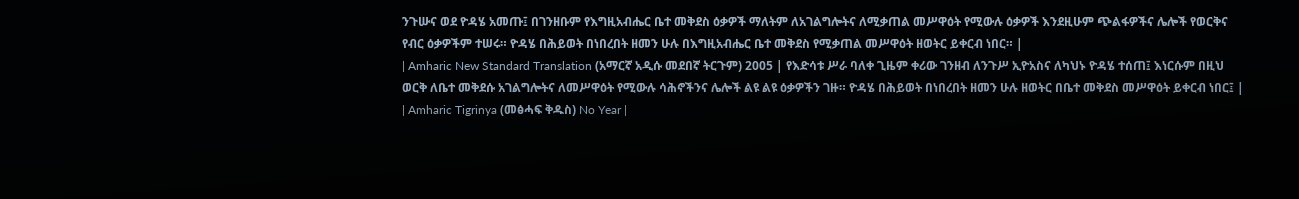ንጉሡና ወደ ዮዳሄ አመጡ፤ በገንዘቡም የእግዚአብሔር ቤተ መቅደስ ዕቃዎች ማለትም ለአገልግሎትና ለሚቃጠል መሥዋዕት የሚውሉ ዕቃዎች እንደዚሁም ጭልፋዎችና ሌሎች የወርቅና የብር ዕቃዎችም ተሠሩ። ዮዳሄ በሕይወት በነበረበት ዘመን ሁሉ በእግዚአብሔር ቤተ መቅደስ የሚቃጠል መሥዋዕት ዘወትር ይቀርብ ነበር። |
| Amharic New Standard Translation (አማርኛ አዲሱ መደበኛ ትርጉም) 2005 | የእድሳቱ ሥራ ባለቀ ጊዜም ቀሪው ገንዘብ ለንጉሥ ኢዮአስና ለካህኑ ዮዳሄ ተሰጠ፤ እነርሱም በዚህ ወርቅ ለቤተ መቅደሱ አገልግሎትና ለመሥዋዕት የሚውሉ ሳሕኖችንና ሌሎች ልዩ ልዩ ዕቃዎችን ገዙ። ዮዳሄ በሕይወት በነበረበት ዘመን ሁሉ ዘወትር በቤተ መቅደስ መሥዋዕት ይቀርብ ነበር፤ |
| Amharic Tigrinya (መፅሓፍ ቅዱስ) No Year |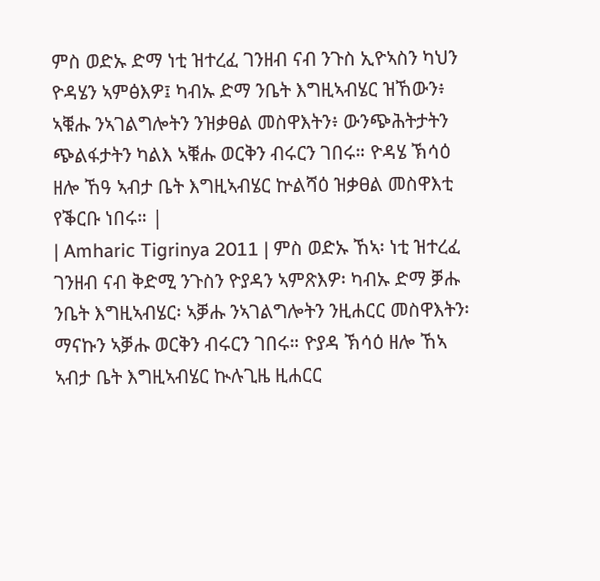ምስ ወድኡ ድማ ነቲ ዝተረፈ ገንዘብ ናብ ንጉስ ኢዮኣስን ካህን ዮዳሄን ኣምፅእዎ፤ ካብኡ ድማ ንቤት እግዚኣብሄር ዝኸውን፥ ኣቑሑ ንኣገልግሎትን ንዝቃፀል መስዋእትን፥ ውንጭሕትታትን ጭልፋታትን ካልእ ኣቑሑ ወርቅን ብሩርን ገበሩ። ዮዳሄ ኽሳዕ ዘሎ ኸዓ ኣብታ ቤት እግዚኣብሄር ኵልሻዕ ዝቃፀል መስዋእቲ የቕርቡ ነበሩ። |
| Amharic Tigrinya 2011 | ምስ ወድኡ ኸኣ፡ ነቲ ዝተረፈ ገንዘብ ናብ ቅድሚ ንጉስን ዮያዳን ኣምጽእዎ፡ ካብኡ ድማ ቓሑ ንቤት እግዚኣብሄር፡ ኣቓሑ ንኣገልግሎትን ንዚሐርር መስዋእትን፡ ማናኩን ኣቓሑ ወርቅን ብሩርን ገበሩ። ዮያዳ ኽሳዕ ዘሎ ኸኣ ኣብታ ቤት እግዚኣብሄር ኲሉጊዜ ዚሐርር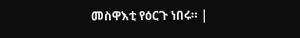መስዋእቲ የዕርጉ ነበሩ። |